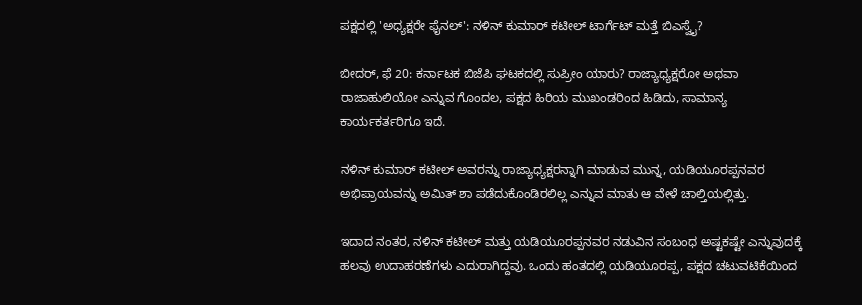ಪಕ್ಷದಲ್ಲಿ 'ಅಧ್ಯಕ್ಷರೇ ಫೈನಲ್': ನಳಿನ್ ಕುಮಾರ್ ಕಟೀಲ್ ಟಾರ್ಗೆಟ್ ಮತ್ತೆ ಬಿಎಸ್ವೈ?

ಬೀದರ್, ಫೆ 20: ಕರ್ನಾಟಕ ಬಿಜೆಪಿ ಘಟಕದಲ್ಲಿ ಸುಪ್ರೀಂ ಯಾರು? ರಾಜ್ಯಾಧ್ಯಕ್ಷರೋ ಅಥವಾ ರಾಜಾಹುಲಿಯೋ ಎನ್ನುವ ಗೊಂದಲ, ಪಕ್ಷದ ಹಿರಿಯ ಮುಖಂಡರಿಂದ ಹಿಡಿದು, ಸಾಮಾನ್ಯ ಕಾರ್ಯಕರ್ತರಿಗೂ ಇದೆ.

ನಳಿನ್ ಕುಮಾರ್ ಕಟೀಲ್ ಅವರನ್ನು ರಾಜ್ಯಾಧ್ಯಕ್ಷರನ್ನಾಗಿ ಮಾಡುವ ಮುನ್ನ, ಯಡಿಯೂರಪ್ಪನವರ ಅಭಿಪ್ರಾಯವನ್ನು ಅಮಿತ್ ಶಾ ಪಡೆದುಕೊಂಡಿರಲಿಲ್ಲ ಎನ್ನುವ ಮಾತು ಆ ವೇಳೆ ಚಾಲ್ತಿಯಲ್ಲಿತ್ತು.

ಇದಾದ ನಂತರ, ನಳಿನ್ ಕಟೀಲ್ ಮತ್ತು ಯಡಿಯೂರಪ್ಪನವರ ನಡುವಿನ ಸಂಬಂಧ ಅಷ್ಟಕಷ್ಟೇ ಎನ್ನುವುದಕ್ಕೆ ಹಲವು ಉದಾಹರಣೆಗಳು ಎದುರಾಗಿದ್ದವು. ಒಂದು ಹಂತದಲ್ಲಿ ಯಡಿಯೂರಪ್ಪ, ಪಕ್ಷದ ಚಟುವಟಿಕೆಯಿಂದ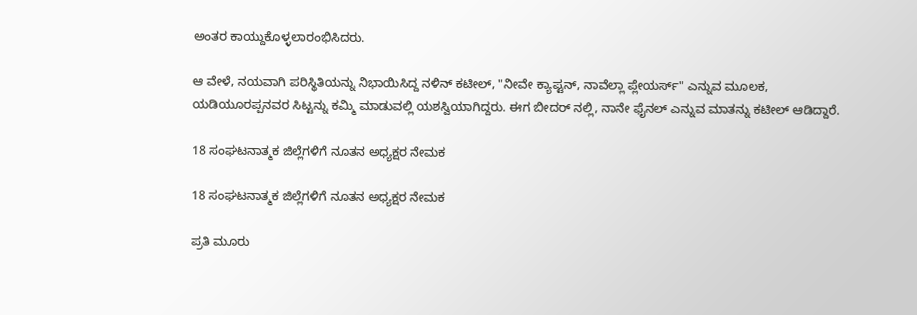ಅಂತರ ಕಾಯ್ದುಕೊಳ್ಳಲಾರಂಭಿಸಿದರು.

ಆ ವೇಳೆ, ನಯವಾಗಿ ಪರಿಸ್ಥಿತಿಯನ್ನು ನಿಭಾಯಿಸಿದ್ದ ನಳಿನ್ ಕಟೀಲ್, "ನೀವೇ ಕ್ಯಾಪ್ಟನ್, ನಾವೆಲ್ಲಾ ಪ್ಲೇಯರ್ಸ್" ಎನ್ನುವ ಮೂಲಕ, ಯಡಿಯೂರಪ್ಪನವರ ಸಿಟ್ಟನ್ನು ಕಮ್ಮಿ ಮಾಡುವಲ್ಲಿ ಯಶಸ್ವಿಯಾಗಿದ್ದರು. ಈಗ ಬೀದರ್ ನಲ್ಲಿ, ನಾನೇ ಫೈನಲ್ ಎನ್ನುವ ಮಾತನ್ನು ಕಟೀಲ್ ಆಡಿದ್ದಾರೆ.

18 ಸಂಘಟನಾತ್ಮಕ ಜಿಲ್ಲೆಗಳಿಗೆ ನೂತನ ಅಧ್ಯಕ್ಷರ ನೇಮಕ

18 ಸಂಘಟನಾತ್ಮಕ ಜಿಲ್ಲೆಗಳಿಗೆ ನೂತನ ಅಧ್ಯಕ್ಷರ ನೇಮಕ

ಪ್ರತಿ ಮೂರು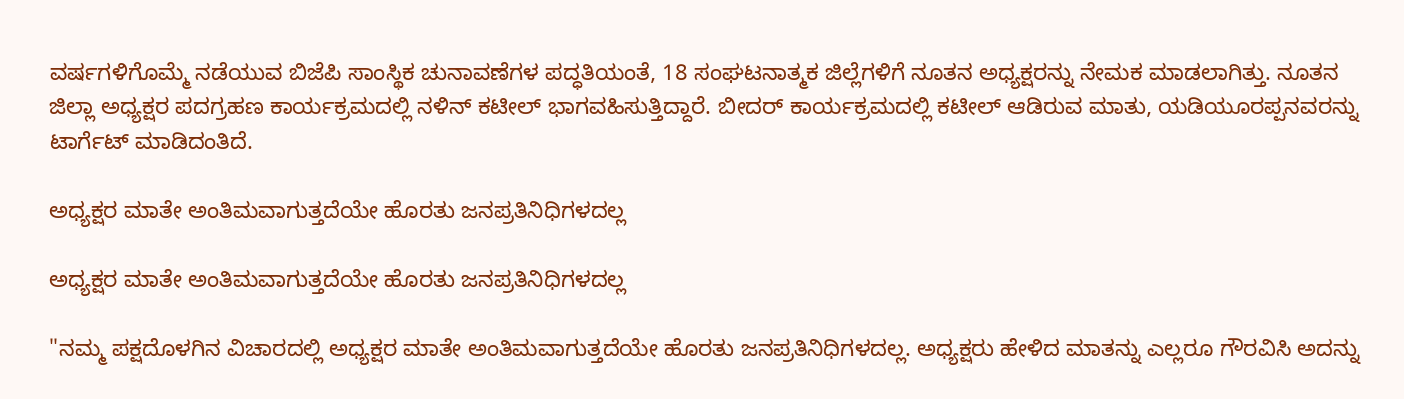ವರ್ಷಗಳಿಗೊಮ್ಮೆ ನಡೆಯುವ ಬಿಜೆಪಿ ಸಾಂಸ್ಥಿಕ ಚುನಾವಣೆಗಳ ಪದ್ಧತಿಯಂತೆ, 18 ಸಂಘಟನಾತ್ಮಕ ಜಿಲ್ಲೆಗಳಿಗೆ ನೂತನ ಅಧ್ಯಕ್ಷರನ್ನು ನೇಮಕ ಮಾಡಲಾಗಿತ್ತು. ನೂತನ ಜಿಲ್ಲಾ ಅಧ್ಯಕ್ಷರ ಪದಗ್ರಹಣ ಕಾರ್ಯಕ್ರಮದಲ್ಲಿ ನಳಿನ್ ಕಟೀಲ್ ಭಾಗವಹಿಸುತ್ತಿದ್ದಾರೆ. ಬೀದರ್ ಕಾರ್ಯಕ್ರಮದಲ್ಲಿ ಕಟೀಲ್ ಆಡಿರುವ ಮಾತು, ಯಡಿಯೂರಪ್ಪನವರನ್ನು ಟಾರ್ಗೆಟ್ ಮಾಡಿದಂತಿದೆ.

ಅಧ್ಯಕ್ಷರ ಮಾತೇ ಅಂತಿಮವಾಗುತ್ತದೆಯೇ ಹೊರತು ಜನಪ್ರತಿನಿಧಿಗಳದಲ್ಲ

ಅಧ್ಯಕ್ಷರ ಮಾತೇ ಅಂತಿಮವಾಗುತ್ತದೆಯೇ ಹೊರತು ಜನಪ್ರತಿನಿಧಿಗಳದಲ್ಲ

"ನಮ್ಮ ಪಕ್ಷದೊಳಗಿನ ವಿಚಾರದಲ್ಲಿ ಅಧ್ಯಕ್ಷರ ಮಾತೇ ಅಂತಿಮವಾಗುತ್ತದೆಯೇ ಹೊರತು ಜನಪ್ರತಿನಿಧಿಗಳದಲ್ಲ. ಅಧ್ಯಕ್ಷರು ಹೇಳಿದ ಮಾತನ್ನು ಎಲ್ಲರೂ ಗೌರವಿಸಿ ಅದನ್ನು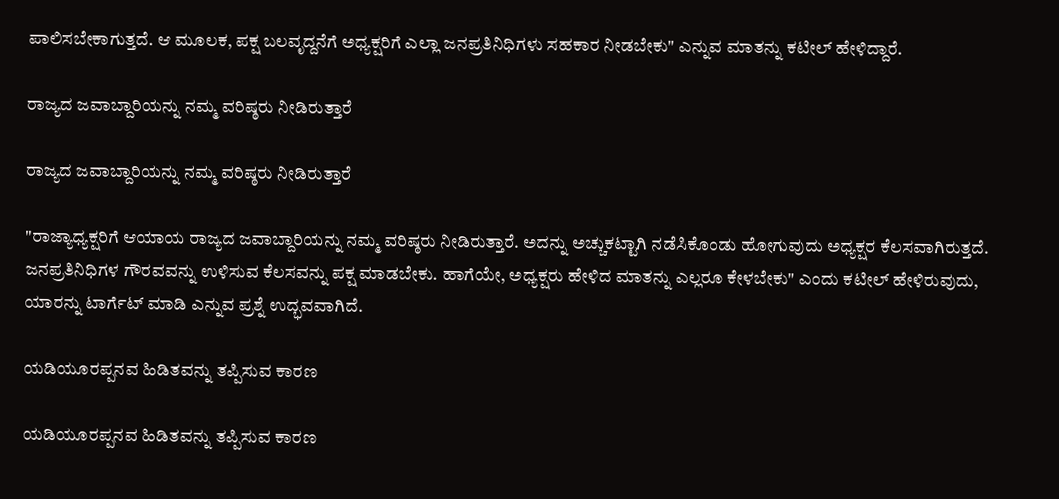ಪಾಲಿಸಬೇಕಾಗುತ್ತದೆ. ಆ ಮೂಲಕ, ಪಕ್ಷ ಬಲವೃದ್ದನೆಗೆ ಅಧ್ಯಕ್ಷರಿಗೆ ಎಲ್ಲಾ ಜನಪ್ರತಿನಿಧಿಗಳು ಸಹಕಾರ ನೀಡಬೇಕು" ಎನ್ನುವ ಮಾತನ್ನು ಕಟೀಲ್ ಹೇಳಿದ್ದಾರೆ.

ರಾಜ್ಯದ ಜವಾಬ್ದಾರಿಯನ್ನು ನಮ್ಮ ವರಿಷ್ಠರು ನೀಡಿರುತ್ತಾರೆ

ರಾಜ್ಯದ ಜವಾಬ್ದಾರಿಯನ್ನು ನಮ್ಮ ವರಿಷ್ಠರು ನೀಡಿರುತ್ತಾರೆ

"ರಾಜ್ಯಾಧ್ಯಕ್ಷರಿಗೆ ಆಯಾಯ ರಾಜ್ಯದ ಜವಾಬ್ದಾರಿಯನ್ನು ನಮ್ಮ ವರಿಷ್ಠರು ನೀಡಿರುತ್ತಾರೆ. ಅದನ್ನು ಅಚ್ಚುಕಟ್ಟಾಗಿ ನಡೆಸಿಕೊಂಡು ಹೋಗುವುದು ಅಧ್ಯಕ್ಷರ ಕೆಲಸವಾಗಿರುತ್ತದೆ. ಜನಪ್ರತಿನಿಧಿಗಳ ಗೌರವವನ್ನು ಉಳಿಸುವ ಕೆಲಸವನ್ನು ಪಕ್ಷ ಮಾಡಬೇಕು. ಹಾಗೆಯೇ, ಅಧ್ಯಕ್ಷರು ಹೇಳಿದ ಮಾತನ್ನು ಎಲ್ಲರೂ ಕೇಳಬೇಕು" ಎಂದು ಕಟೀಲ್ ಹೇಳಿರುವುದು, ಯಾರನ್ನು ಟಾರ್ಗೆಟ್ ಮಾಡಿ ಎನ್ನುವ ಪ್ರಶ್ನೆ ಉದ್ಭವವಾಗಿದೆ.

ಯಡಿಯೂರಪ್ಪನವ ಹಿಡಿತವನ್ನು ತಪ್ಪಿಸುವ ಕಾರಣ

ಯಡಿಯೂರಪ್ಪನವ ಹಿಡಿತವನ್ನು ತಪ್ಪಿಸುವ ಕಾರಣ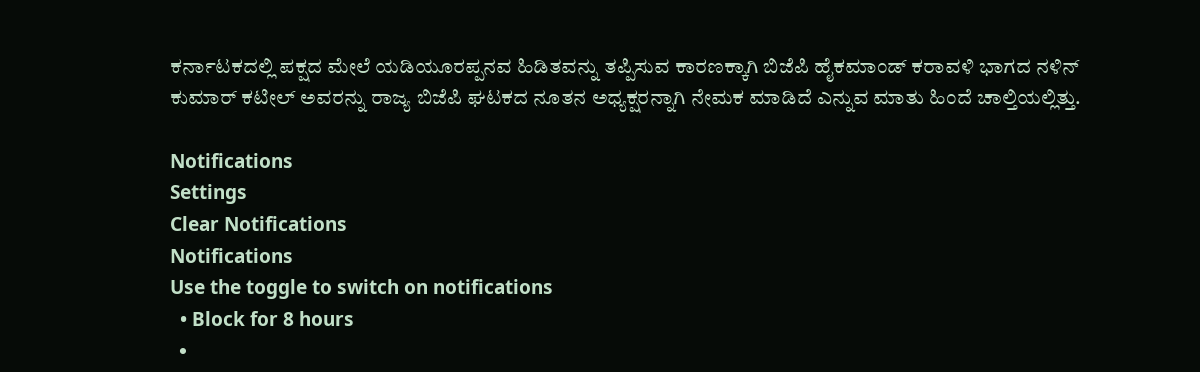ಕರ್ನಾಟಕದಲ್ಲಿ ಪಕ್ಷದ ಮೇಲೆ ಯಡಿಯೂರಪ್ಪನವ ಹಿಡಿತವನ್ನು ತಪ್ಪಿಸುವ ಕಾರಣಕ್ಕಾಗಿ ಬಿಜೆಪಿ ಹೈಕಮಾಂಡ್ ಕರಾವಳಿ ಭಾಗದ ನಳಿನ್ ಕುಮಾರ್ ಕಟೀಲ್ ಅವರನ್ನು ರಾಜ್ಯ ಬಿಜೆಪಿ ಘಟಕದ ನೂತನ ಅಧ್ಯಕ್ಷರನ್ನಾಗಿ ನೇಮಕ ಮಾಡಿದೆ ಎನ್ನುವ ಮಾತು ಹಿಂದೆ ಚಾಲ್ತಿಯಲ್ಲಿತ್ತು.

Notifications
Settings
Clear Notifications
Notifications
Use the toggle to switch on notifications
  • Block for 8 hours
  •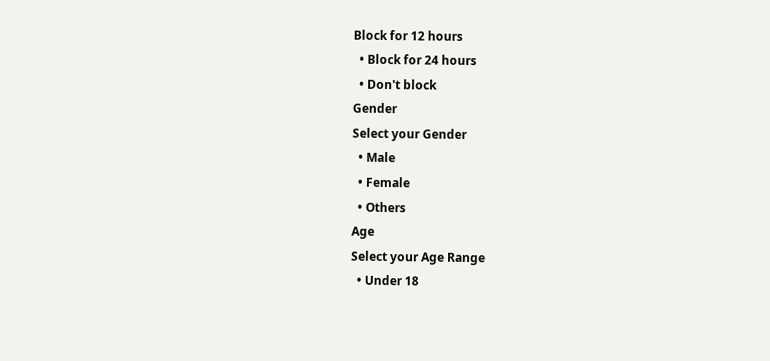Block for 12 hours
  • Block for 24 hours
  • Don't block
Gender
Select your Gender
  • Male
  • Female
  • Others
Age
Select your Age Range
  • Under 18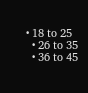• 18 to 25
  • 26 to 35
  • 36 to 45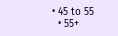• 45 to 55
  • 55+